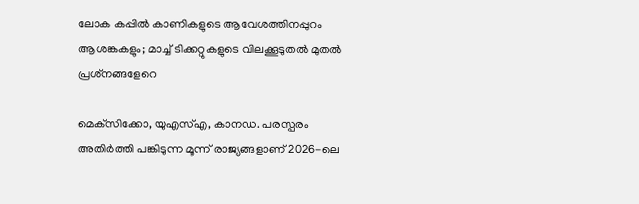ലോക കപ്പില്‍ കാണികളുടെ ആവേശത്തിനപ്പുറം ആശങ്കകളും; മാച്ച് ടിക്കറ്റുകളുടെ വിലക്കൂടുതല്‍ മുതല്‍ പ്രശ്‌നങ്ങളേറെ

മെക്‌സിക്കോ, യുഎസ്എ, കാനഡ. പരസ്പരം അതിര്‍ത്തി പങ്കിടുന്ന മൂന്ന് രാജ്യങ്ങളാണ് 2026-ലെ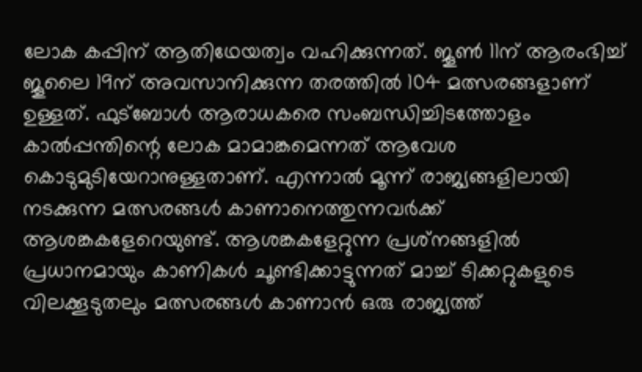ലോക കപ്പിന് ആതിഥേയത്വം വഹിക്കുന്നത്. ജൂണ്‍ 11ന് ആരംഭിച്ച് ജൂലൈ 19ന് അവസാനിക്കുന്ന തരത്തില്‍ 104 മത്സരങ്ങളാണ് ഉള്ളത്. ഫുട്‌ബോള്‍ ആരാധകരെ സംബന്ധിച്ചിടത്തോളം കാല്‍പ്പന്തിന്റെ ലോക മാമാങ്കമെന്നത് ആവേശ കൊടുമുടിയേറാനുള്ളതാണ്. എന്നാല്‍ മൂന്ന് രാജ്യങ്ങളിലായി നടക്കുന്ന മത്സരങ്ങള്‍ കാണാനെത്തുന്നവര്‍ക്ക് ആശങ്കകളേറെയുണ്ട്. ആശങ്കകളേറ്റുന്ന പ്രശ്‌നങ്ങളില്‍ പ്രധാനമായും കാണികള്‍ ചൂണ്ടിക്കാട്ടുന്നത് മാച്ച് ടിക്കറ്റുകളുടെ വിലക്കൂടുതലും മത്സരങ്ങള്‍ കാണാന്‍ ഒരു രാജ്യത്ത്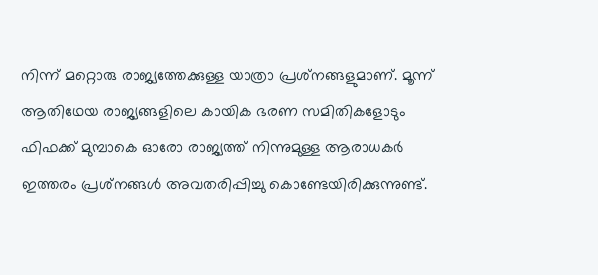നിന്ന് മറ്റൊരു രാജ്യത്തേക്കുള്ള യാത്രാ പ്രശ്‌നങ്ങളുമാണ്. മൂന്ന് ആതിഥേയ രാജ്യങ്ങളിലെ കായിക ഭരണ സമിതികളോടും ഫിഫക്ക് മുമ്പാകെ ഓരോ രാജ്യത്ത് നിന്നുമുള്ള ആരാധകര്‍ ഇത്തരം പ്രശ്‌നങ്ങള്‍ അവതരിപ്പിച്ചു കൊണ്ടേയിരിക്കുന്നുണ്ട്.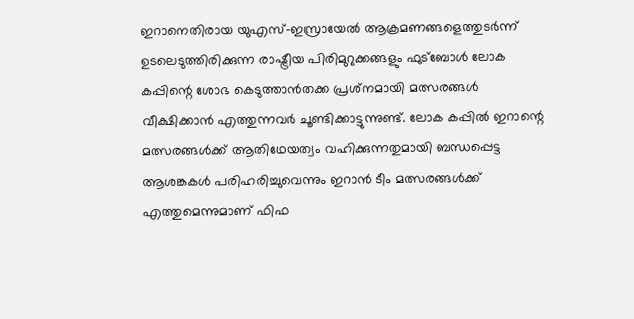ഇറാനെതിരായ യുഎസ്-ഇസ്രായേല്‍ ആക്രമണങ്ങളെത്തുടര്‍ന്ന് ഉടലെടുത്തിരിക്കുന്ന രാഷ്ട്രീയ പിരിമുറുക്കങ്ങളും ഫുട്‌ബോള്‍ ലോക കപ്പിന്റെ ശോഭ കെടുത്താന്‍തക്ക പ്രശ്‌നമായി മത്സരങ്ങള്‍ വീക്ഷിക്കാന്‍ എത്തുന്നവര്‍ ചൂണ്ടിക്കാട്ടുന്നുണ്ട്. ലോക കപ്പില്‍ ഇറാന്റെ മത്സരങ്ങള്‍ക്ക് ആതിഥേയത്വം വഹിക്കുന്നതുമായി ബന്ധപ്പെട്ട ആശങ്കകള്‍ പരിഹരിച്ചുവെന്നും ഇറാന്‍ ടീം മത്സരങ്ങള്‍ക്ക് എത്തുമെന്നുമാണ് ഫിഫ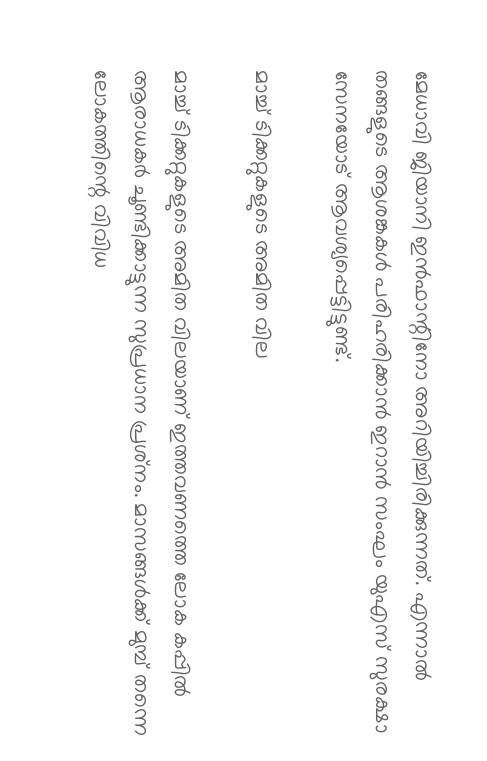മേധാവി ജിയാനി ഇന്‍ഫാന്റിനോ അറിയിച്ചിരിക്കുന്നത്. എന്നാല്‍ തങ്ങളുടെ ആശങ്കകള്‍ പരിഹരിക്കാന്‍ ഇറാന്‍ സംഘം യുഎസ് സുരക്ഷാ സേനയോട് ആവശ്യപ്പെട്ടിട്ടുണ്ട്.

മാച്ച് ടിക്കറ്റുകളുടെ അമിത വില

മാച്ച് ടിക്കറ്റുകളുടെ അമിത വിലയാണ് ഇത്തവണത്തെ ലോക കപ്പില്‍ ആരാധകര്‍ ചൂണ്ടിക്കാട്ടുന്ന സുപ്രധാന പ്രശ്‌നം. മാസങ്ങള്‍ക്ക് മുമ്പ് തന്നെ ലോകത്തിന്റെ വിവിധ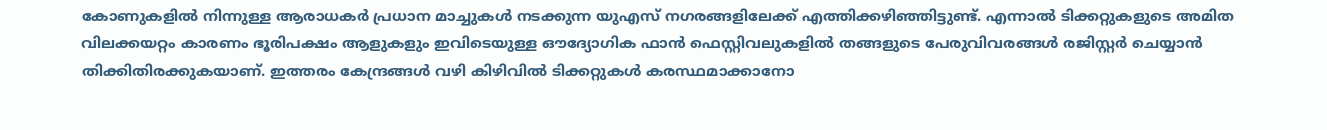കോണുകളില്‍ നിന്നുള്ള ആരാധകര്‍ പ്രധാന മാച്ചുകള്‍ നടക്കുന്ന യുഎസ് നഗരങ്ങളിലേക്ക് എത്തിക്കഴിഞ്ഞിട്ടുണ്ട്. എന്നാല്‍ ടിക്കറ്റുകളുടെ അമിത വിലക്കയറ്റം കാരണം ഭൂരിപക്ഷം ആളുകളും ഇവിടെയുള്ള ഔദ്യോഗിക ഫാന്‍ ഫെസ്റ്റിവലുകളില്‍ തങ്ങളുടെ പേരുവിവരങ്ങള്‍ രജിസ്റ്റര്‍ ചെയ്യാന്‍ തിക്കിതിരക്കുകയാണ്. ഇത്തരം കേന്ദ്രങ്ങള്‍ വഴി കിഴിവില്‍ ടിക്കറ്റുകള്‍ കരസ്ഥമാക്കാനോ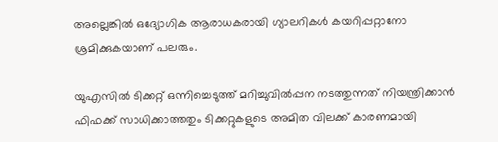അല്ലെങ്കില്‍ ഒദ്യോഗിക ആരാധകരായി ഗ്യാലറികള്‍ കയറിപ്പറ്റാനോ ശ്രമിക്കുകയാണ് പലരും.

യുഎസില്‍ ടിക്കറ്റ് ഒന്നിച്ചെടുത്ത് മറിച്ചുവില്‍പ്പന നടത്തുന്നത് നിയന്ത്രിക്കാന്‍ ഫിഫക്ക് സാധിക്കാത്തതും ടിക്കറ്റുകളുടെ അമിത വിലക്ക് കാരണമായി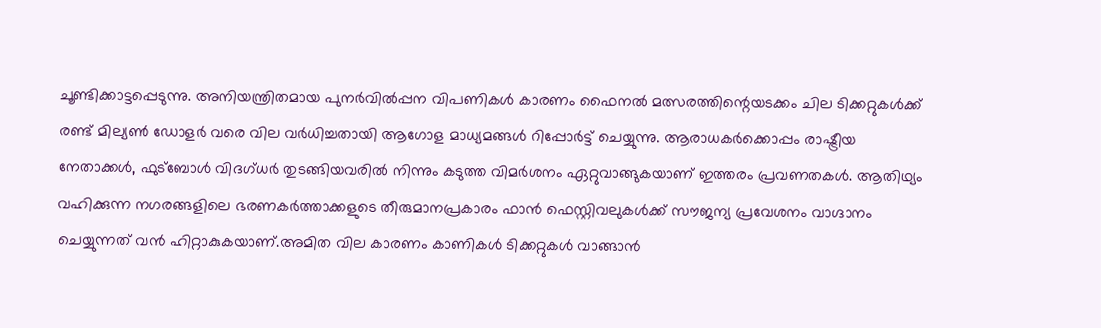ചൂണ്ടിക്കാട്ടപ്പെടുന്നു. അനിയന്ത്രിതമായ പുനര്‍വില്‍പ്പന വിപണികള്‍ കാരണം ഫൈനല്‍ മത്സരത്തിന്റെയടക്കം ചില ടിക്കറ്റുകള്‍ക്ക് രണ്ട് മില്യണ്‍ ഡോളര്‍ വരെ വില വര്‍ധിച്ചതായി ആഗോള മാധ്യമങ്ങള്‍ റിപ്പോര്‍ട്ട് ചെയ്യുന്നു. ആരാധകര്‍ക്കൊപ്പം രാഷ്ട്രീയ നേതാക്കള്‍, ഫുട്‌ബോള്‍ വിദഗ്ധര്‍ തുടങ്ങിയവരില്‍ നിന്നും കടുത്ത വിമര്‍ശനം ഏറ്റുവാങ്ങുകയാണ് ഇത്തരം പ്രവണതകള്‍. ആതിഥ്യം വഹിക്കുന്ന നഗരങ്ങളിലെ ഭരണകര്‍ത്താക്കളുടെ തീരുമാനപ്രകാരം ഫാന്‍ ഫെസ്റ്റിവലുകള്‍ക്ക് സൗജന്യ പ്രവേശനം വാഗ്ദാനം ചെയ്യുന്നത് വന്‍ ഹിറ്റാകുകയാണ്.അമിത വില കാരണം കാണികള്‍ ടിക്കറ്റുകള്‍ വാങ്ങാന്‍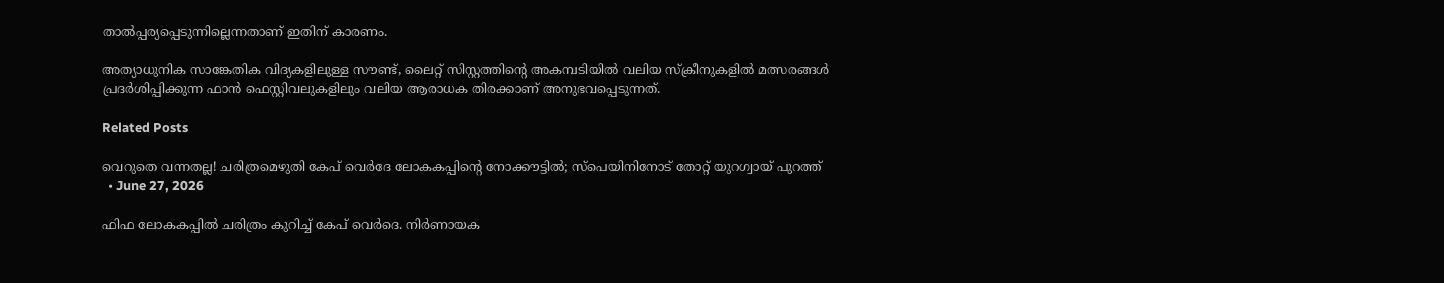താല്‍പ്പര്യപ്പെടുന്നില്ലെന്നതാണ് ഇതിന് കാരണം.

അത്യാധുനിക സാങ്കേതിക വിദ്യകളിലുള്ള സൗണ്ട്, ലൈറ്റ് സിസ്റ്റത്തിന്റെ അകമ്പടിയില്‍ വലിയ സ്‌ക്രീനുകളില്‍ മത്സരങ്ങള്‍ പ്രദര്‍ശിപ്പിക്കുന്ന ഫാന്‍ ഫെസ്റ്റിവലുകളിലും വലിയ ആരാധക തിരക്കാണ് അനുഭവപ്പെടുന്നത്.

Related Posts

വെറുതെ വന്നതല്ല! ചരിത്രമെഴുതി കേപ് വെര്‍ദേ ലോകകപ്പിന്റെ നോക്കൗട്ടില്‍; സ്‌പെയിനിനോട് തോറ്റ് യുറഗ്വായ് പുറത്ത്
  • June 27, 2026

ഫിഫ ലോകകപ്പില്‍ ചരിത്രം കുറിച്ച് കേപ് വെര്‍ദെ. നിര്‍ണായക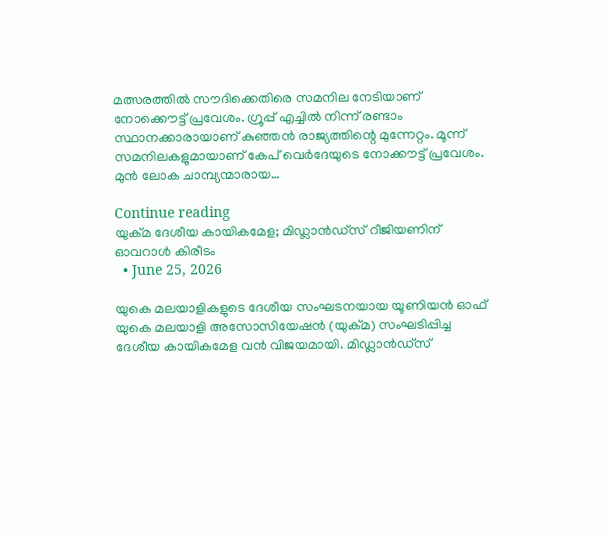മത്സരത്തില്‍ സൗദിക്കെതിരെ സമനില നേടിയാണ് നോക്കൌട്ട് പ്രവേശം. ഗ്രൂപ്പ് എച്ചില്‍ നിന്ന് രണ്ടാം സ്ഥാനക്കാരായാണ് കുഞ്ഞന്‍ രാജ്യത്തിന്റെ മുന്നേറ്റം. മൂന്ന് സമനിലകളുമായാണ് കേപ് വെര്‍ദേയുടെ നോക്കൗട്ട് പ്രവേശം. മുന്‍ ലോക ചാമ്പ്യന്മാരായ…

Continue reading
യുക്മ ദേശീയ കായികമേള; മിഡ്ലാൻഡ്സ് റീജിയണിന് ഓവറാൾ കിരീടം
  • June 25, 2026

യുകെ മലയാളികളുടെ ദേശീയ സംഘടനയായ യൂണിയൻ ഓഫ് യുകെ മലയാളി അസോസിയേഷൻ (യുക്മ) സംഘടിപ്പിച്ച ദേശീയ കായികമേള വൻ വിജയമായി. മിഡ്ലാൻഡ്സ്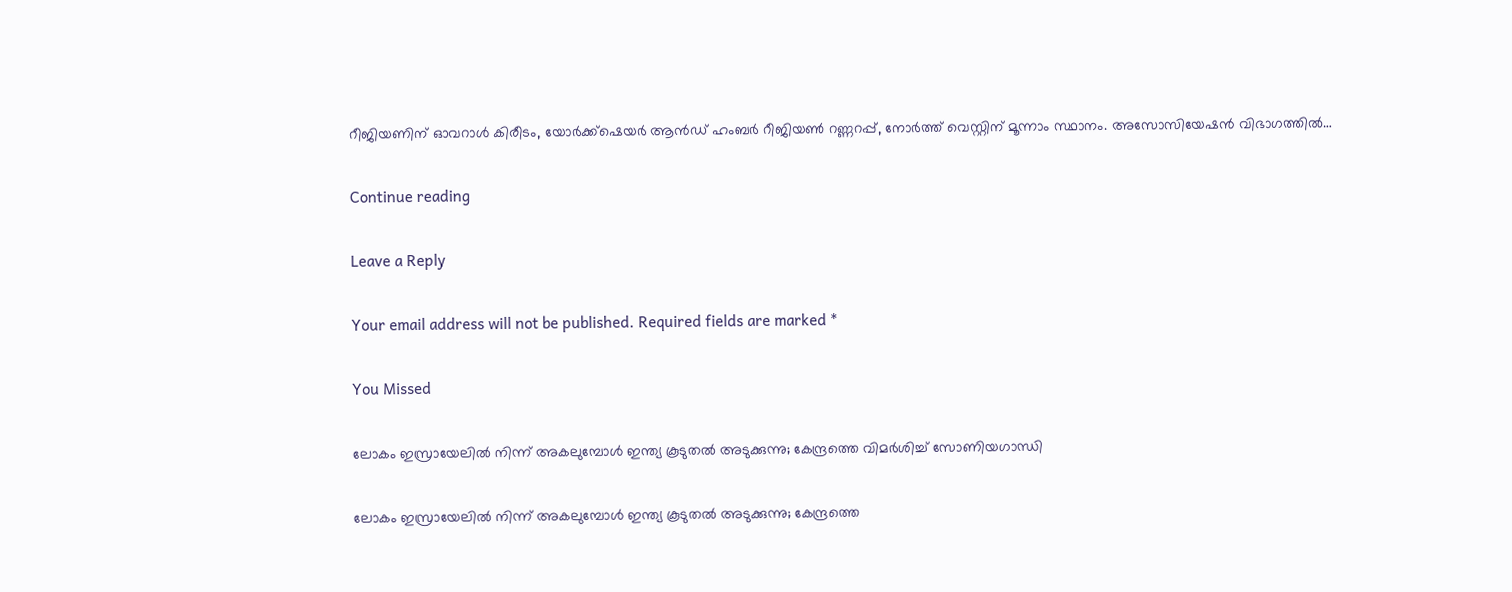റീജിയണിന് ഓവറാൾ കിരീടം, യോർക്ക്‌ഷെയർ ആൻഡ് ഹംബർ റീജിയൺ റണ്ണറപ്പ്, നോർത്ത് വെസ്റ്റിന് മൂന്നാം സ്ഥാനം. അസോസിയേഷൻ വിഭാഗത്തിൽ…

Continue reading

Leave a Reply

Your email address will not be published. Required fields are marked *

You Missed

ലോകം ഇസ്രായേലിൽ നിന്ന് അകലുമ്പോൾ ഇന്ത്യ കൂടുതൽ അടുക്കുന്നു; കേന്ദ്രത്തെ വിമർശിച്ച് സോണിയഗാന്ധി

ലോകം ഇസ്രായേലിൽ നിന്ന് അകലുമ്പോൾ ഇന്ത്യ കൂടുതൽ അടുക്കുന്നു; കേന്ദ്രത്തെ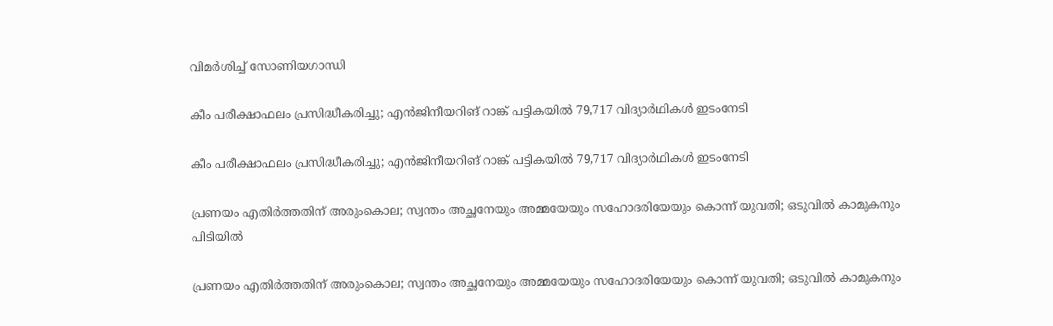വിമർശിച്ച് സോണിയഗാന്ധി

കീം പരീക്ഷാഫലം പ്രസിദ്ധീകരിച്ചു; എന്‍ജിനീയറിങ് റാങ്ക് പട്ടികയില്‍ 79,717 വിദ്യാര്‍ഥികള്‍ ഇടംനേടി

കീം പരീക്ഷാഫലം പ്രസിദ്ധീകരിച്ചു; എന്‍ജിനീയറിങ് റാങ്ക് പട്ടികയില്‍ 79,717 വിദ്യാര്‍ഥികള്‍ ഇടംനേടി

പ്രണയം എതിര്‍ത്തതിന് അരുംകൊല; സ്വന്തം അച്ഛനേയും അമ്മയേയും സഹോദരിയേയും കൊന്ന് യുവതി; ഒടുവില്‍ കാമുകനും പിടിയില്‍

പ്രണയം എതിര്‍ത്തതിന് അരുംകൊല; സ്വന്തം അച്ഛനേയും അമ്മയേയും സഹോദരിയേയും കൊന്ന് യുവതി; ഒടുവില്‍ കാമുകനും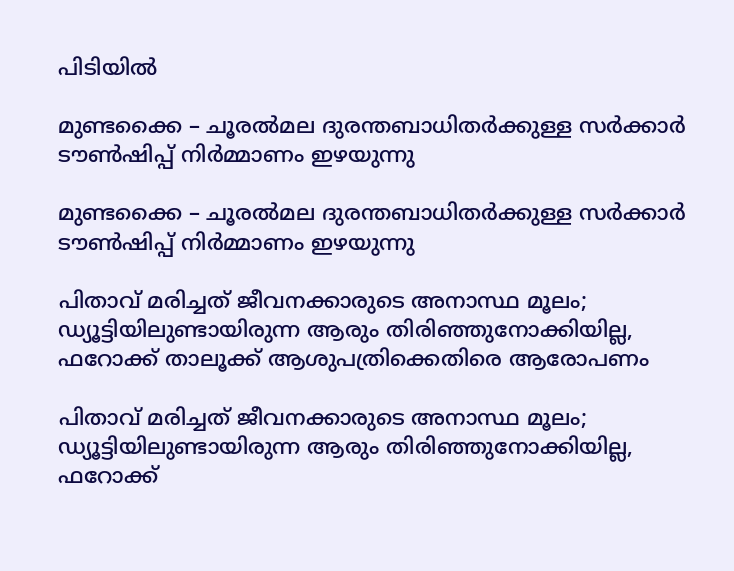പിടിയില്‍

മുണ്ടക്കൈ – ചൂരൽമല ദുരന്തബാധിതർക്കുള്ള സർക്കാർ ടൗൺഷിപ്പ് നിർമ്മാണം ഇഴയുന്നു

മുണ്ടക്കൈ – ചൂരൽമല ദുരന്തബാധിതർക്കുള്ള സർക്കാർ ടൗൺഷിപ്പ് നിർമ്മാണം ഇഴയുന്നു

പിതാവ് മരിച്ചത് ജീവനക്കാരുടെ അനാസ്ഥ മൂലം; ഡ്യൂട്ടിയിലുണ്ടായിരുന്ന ആരും തിരിഞ്ഞുനോക്കിയില്ല, ഫറോക്ക് താലൂക്ക് ആശുപത്രിക്കെതിരെ ആരോപണം

പിതാവ് മരിച്ചത് ജീവനക്കാരുടെ അനാസ്ഥ മൂലം; ഡ്യൂട്ടിയിലുണ്ടായിരുന്ന ആരും തിരിഞ്ഞുനോക്കിയില്ല, ഫറോക്ക്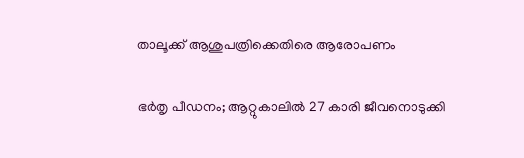താലൂക്ക് ആശുപത്രിക്കെതിരെ ആരോപണം

ഭർതൃ പീഡനം; ആറ്റുകാലിൽ 27 കാരി ജീവനൊടുക്കി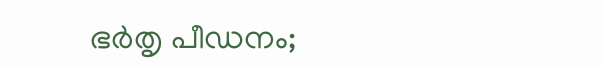ഭർതൃ പീഡനം;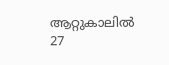ആറ്റുകാലിൽ 27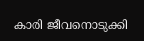കാരി ജീവനൊടുക്കി